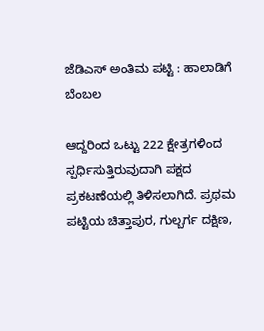ಜೆಡಿಎಸ್ ಅಂತಿಮ ಪಟ್ಟಿ : ಹಾಲಾಡಿಗೆ ಬೆಂಬಲ

ಆದ್ದರಿಂದ ಒಟ್ಟು 222 ಕ್ಷೇತ್ರಗಳಿಂದ ಸ್ಪರ್ಧಿಸುತ್ತಿರುವುದಾಗಿ ಪಕ್ಷದ ಪ್ರಕಟಣೆಯಲ್ಲಿ ತಿಳಿಸಲಾಗಿದೆ. ಪ್ರಥಮ ಪಟ್ಟಿಯ ಚಿತ್ತಾಪುರ, ಗುಲ್ಬರ್ಗ ದಕ್ಷಿಣ,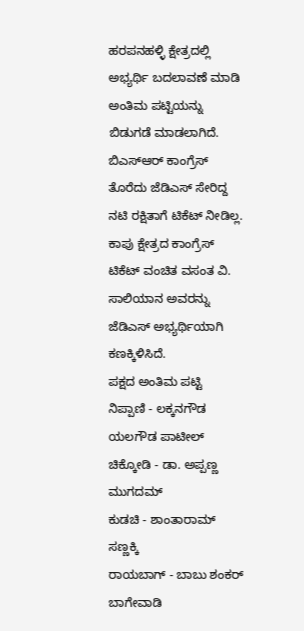ಹರಪನಹಳ್ಳಿ ಕ್ಷೇತ್ರದಲ್ಲಿ ಅಭ್ಯರ್ಥಿ ಬದಲಾವಣೆ ಮಾಡಿ ಅಂತಿಮ ಪಟ್ಟಿಯನ್ನು ಬಿಡುಗಡೆ ಮಾಡಲಾಗಿದೆ. ಬಿಎಸ್ಆರ್ ಕಾಂಗ್ರೆಸ್ ತೊರೆದು ಜೆಡಿಎಸ್ ಸೇರಿದ್ದ ನಟಿ ರಕ್ಷಿತಾಗೆ ಟಿಕೆಟ್ ನೀಡಿಲ್ಲ. ಕಾಪು ಕ್ಷೇತ್ರದ ಕಾಂಗ್ರೆಸ್ ಟಿಕೆಟ್ ವಂಚಿತ ವಸಂತ ವಿ. ಸಾಲಿಯಾನ ಅವರನ್ನು ಜೆಡಿಎಸ್ ಅಭ್ಯರ್ಥಿಯಾಗಿ ಕಣಕ್ಕಿಳಿಸಿದೆ.
ಪಕ್ಷದ ಅಂತಿಮ ಪಟ್ಟಿ
ನಿಪ್ಪಾಣಿ - ಲಕ್ಕನಗೌಡ ಯಲಗೌಡ ಪಾಟೀಲ್
ಚಿಕ್ಕೋಡಿ - ಡಾ. ಅಪ್ಪಣ್ಣ ಮುಗದಮ್
ಕುಡಚಿ - ಶಾಂತಾರಾಮ್ ಸಣ್ಣಕ್ಕಿ
ರಾಯಬಾಗ್ - ಬಾಬು ಶಂಕರ್ ಬಾಗೇವಾಡಿ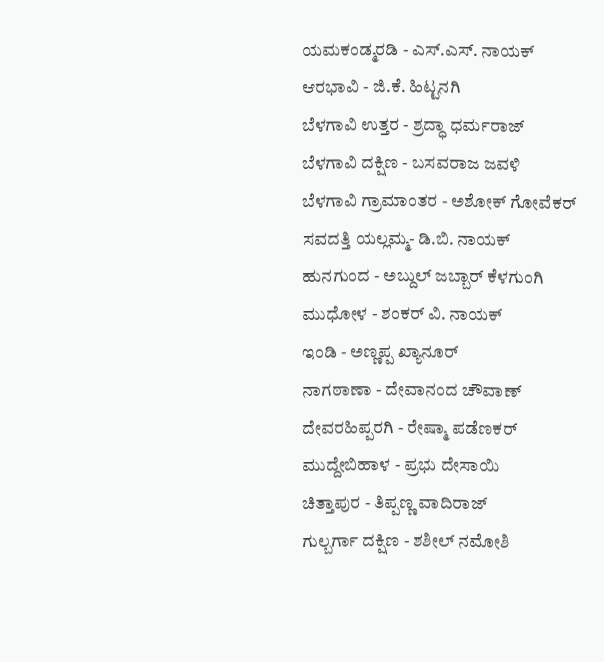ಯಮಕಂಡ್ಮರಡಿ - ಎಸ್.ಎಸ್. ನಾಯಕ್
ಆರಭಾವಿ - ಜಿ.ಕೆ. ಹಿಟ್ಟನಗಿ
ಬೆಳಗಾವಿ ಉತ್ತರ - ಶ್ರದ್ಧಾ ಧರ್ಮರಾಜ್
ಬೆಳಗಾವಿ ದಕ್ಷಿಣ - ಬಸವರಾಜ ಜವಳಿ
ಬೆಳಗಾವಿ ಗ್ರಾಮಾಂತರ - ಅಶೋಕ್ ಗೋವೆಕರ್
ಸವದತ್ತಿ ಯಲ್ಲಮ್ಮ- ಡಿ.ಬಿ. ನಾಯಕ್
ಹುನಗುಂದ - ಅಬ್ದುಲ್ ಜಬ್ಬಾರ್ ಕೆಳಗುಂಗಿ
ಮುಧೋಳ - ಶಂಕರ್ ವಿ. ನಾಯಕ್
ಇಂಡಿ - ಅಣ್ಣಪ್ಪ ಖ್ಯಾನೂರ್
ನಾಗಠಾಣಾ - ದೇವಾನಂದ ಚೌವಾಣ್
ದೇವರಹಿಪ್ಪರಗಿ - ರೇಷ್ಮಾ ಪಡೆಣಕರ್
ಮುದ್ದೇಬಿಹಾಳ - ಪ್ರಭು ದೇಸಾಯಿ
ಚಿತ್ತಾಪುರ - ತಿಪ್ಪಣ್ಣ ವಾದಿರಾಜ್
ಗುಲ್ಬರ್ಗಾ ದಕ್ಷಿಣ - ಶಶೀಲ್ ನಮೋಶಿ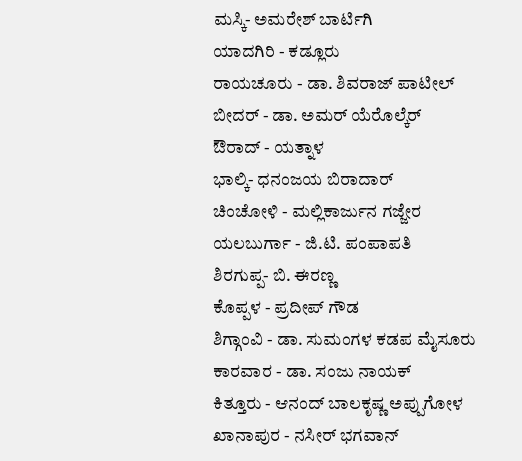ಮಸ್ಕಿ- ಅಮರೇಶ್ ಬಾರ್ಟಿಗಿ
ಯಾದಗಿರಿ - ಕಡ್ಲೂರು
ರಾಯಚೂರು - ಡಾ. ಶಿವರಾಜ್ ಪಾಟೀಲ್
ಬೀದರ್ - ಡಾ. ಅಮರ್ ಯೆರೊಲ್ಕೆರ್
ಔರಾದ್ - ಯತ್ನಾಳ
ಭಾಲ್ಕಿ- ಧನಂಜಯ ಬಿರಾದಾರ್
ಚಿಂಚೋಳಿ - ಮಲ್ಲಿಕಾರ್ಜುನ ಗಜ್ಜೇರ
ಯಲಬುರ್ಗಾ - ಜಿ.ಟಿ. ಪಂಪಾಪತಿ
ಶಿರಗುಪ್ಪ- ಬಿ. ಈರಣ್ಣ
ಕೊಪ್ಪಳ - ಪ್ರದೀಪ್ ಗೌಡ
ಶಿಗ್ಗಾಂವಿ - ಡಾ. ಸುಮಂಗಳ ಕಡಪ ಮೈಸೂರು
ಕಾರವಾರ - ಡಾ. ಸಂಜು ನಾಯಕ್
ಕಿತ್ತೂರು - ಆನಂದ್ ಬಾಲಕೃಷ್ಣ ಅಪ್ಪುಗೋಳ
ಖಾನಾಪುರ - ನಸೀರ್ ಭಗವಾನ್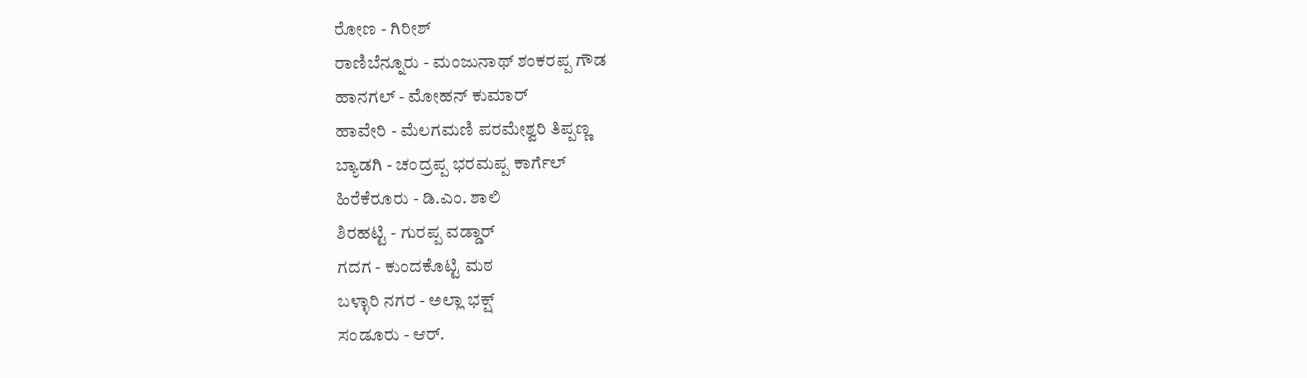ರೋಣ - ಗಿರೀಶ್
ರಾಣಿಬೆನ್ನೂರು - ಮಂಜುನಾಥ್ ಶಂಕರಪ್ಪ ಗೌಡ
ಹಾನಗಲ್ - ಮೋಹನ್ ಕುಮಾರ್
ಹಾವೇರಿ - ಮೆಲಗಮಣಿ ಪರಮೇಶ್ವರಿ ತಿಪ್ಪಣ್ಣ
ಬ್ಯಾಡಗಿ - ಚಂದ್ರಪ್ಪ ಭರಮಪ್ಪ ಕಾರ್ಗೆಲ್
ಹಿರೆಕೆರೂರು - ಡಿ.ಎಂ. ಶಾಲಿ
ಶಿರಹಟ್ಟಿ - ಗುರಪ್ಪ ವಡ್ಡಾರ್
ಗದಗ - ಕುಂದಕೊಟ್ಟಿ ಮಠ
ಬಳ್ಳಾರಿ ನಗರ - ಅಲ್ಲಾ ಭಕ್ಷ್
ಸಂಡೂರು - ಆರ್.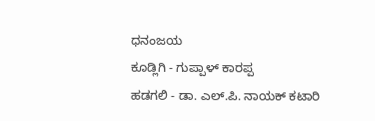ಧನಂಜಯ
ಕೂಡ್ಲಿಗಿ - ಗುಪ್ಪಾಳ್ ಕಾರಪ್ಪ
ಹಡಗಲಿ - ಡಾ. ಎಲ್.ಪಿ. ನಾಯಕ್ ಕಟಾರಿ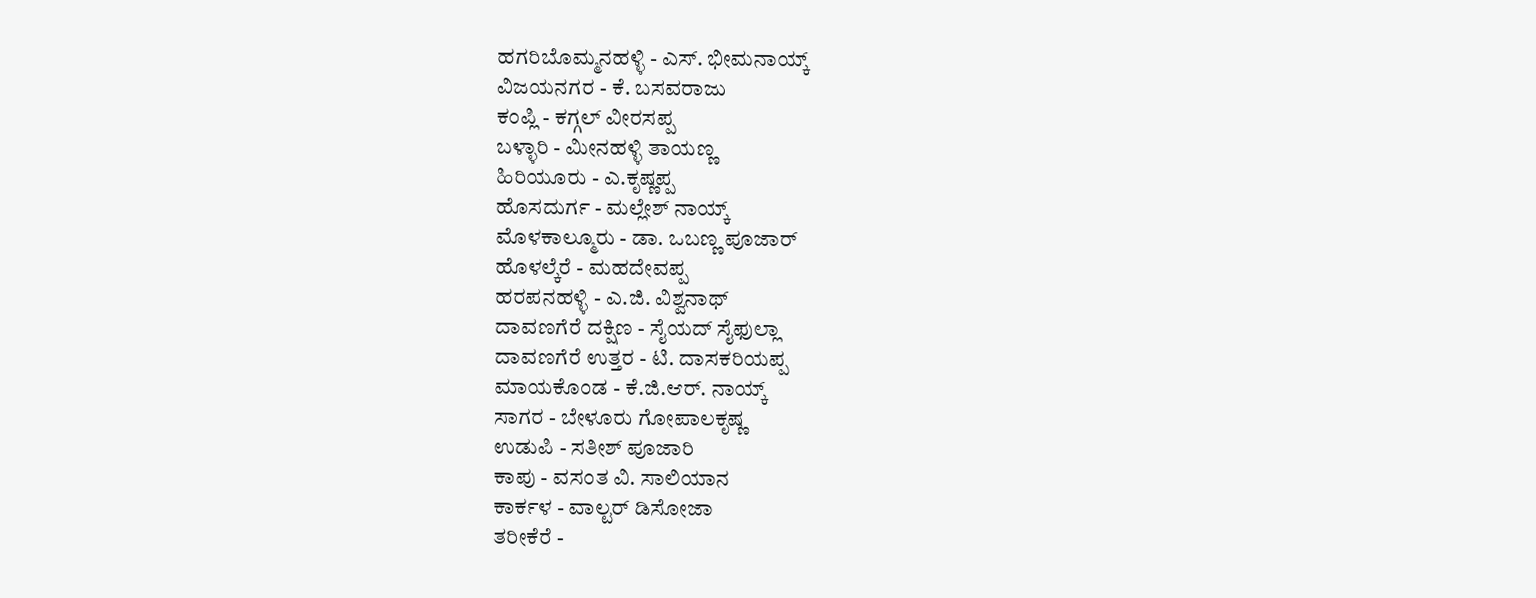ಹಗರಿಬೊಮ್ಮನಹಳ್ಳಿ - ಎಸ್. ಭೀಮನಾಯ್ಕ್
ವಿಜಯನಗರ - ಕೆ. ಬಸವರಾಜು
ಕಂಪ್ಲಿ - ಕಗ್ಗಲ್ ವೀರಸಪ್ಪ
ಬಳ್ಳಾರಿ - ಮೀನಹಳ್ಳಿ ತಾಯಣ್ಣ
ಹಿರಿಯೂರು - ಎ.ಕೃಷ್ಣಪ್ಪ
ಹೊಸದುರ್ಗ - ಮಲ್ಲೇಶ್ ನಾಯ್ಕ್
ಮೊಳಕಾಲ್ಮೂರು - ಡಾ. ಒಬಣ್ಣ ಪೂಜಾರ್
ಹೊಳಲ್ಕೆರೆ - ಮಹದೇವಪ್ಪ
ಹರಪನಹಳ್ಳಿ - ಎ.ಜಿ. ವಿಶ್ವನಾಥ್
ದಾವಣಗೆರೆ ದಕ್ಷಿಣ - ಸೈಯದ್ ಸೈಫುಲ್ಲಾ
ದಾವಣಗೆರೆ ಉತ್ತರ - ಟಿ. ದಾಸಕರಿಯಪ್ಪ
ಮಾಯಕೊಂಡ - ಕೆ.ಜಿ.ಆರ್. ನಾಯ್ಕ್
ಸಾಗರ - ಬೇಳೂರು ಗೋಪಾಲಕೃಷ್ಣ
ಉಡುಪಿ - ಸತೀಶ್ ಪೂಜಾರಿ
ಕಾಪು - ವಸಂತ ವಿ. ಸಾಲಿಯಾನ
ಕಾರ್ಕಳ - ವಾಲ್ಟರ್ ಡಿಸೋಜಾ
ತರೀಕೆರೆ -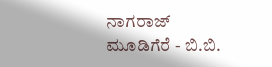ನಾಗರಾಜ್
ಮೂಡಿಗೆರೆ - ಬಿ.ಬಿ.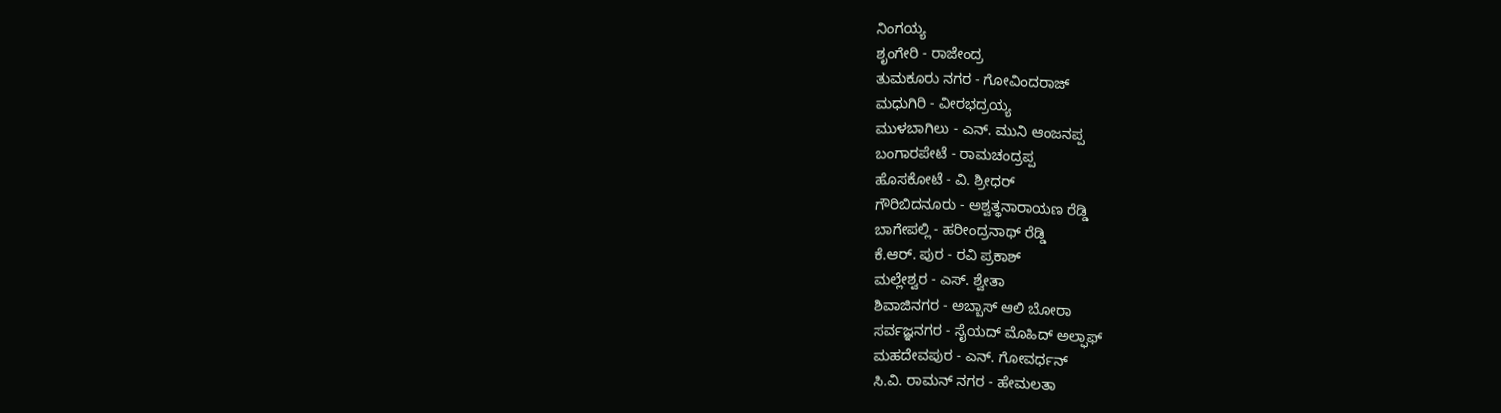ನಿಂಗಯ್ಯ
ಶೃಂಗೇರಿ - ರಾಜೇಂದ್ರ
ತುಮಕೂರು ನಗರ - ಗೋವಿಂದರಾಜ್
ಮಧುಗಿರಿ - ವೀರಭದ್ರಯ್ಯ
ಮುಳಬಾಗಿಲು - ಎನ್. ಮುನಿ ಆಂಜನಪ್ಪ
ಬಂಗಾರಪೇಟೆ - ರಾಮಚಂದ್ರಪ್ಪ
ಹೊಸಕೋಟೆ - ವಿ. ಶ್ರೀಧರ್
ಗೌರಿಬಿದನೂರು - ಅಶ್ವತ್ಥನಾರಾಯಣ ರೆಡ್ಡಿ
ಬಾಗೇಪಲ್ಲಿ - ಹರೀಂದ್ರನಾಥ್ ರೆಡ್ಡಿ
ಕೆ.ಆರ್. ಪುರ - ರವಿ ಪ್ರಕಾಶ್
ಮಲ್ಲೇಶ್ವರ - ಎಸ್. ಶ್ವೇತಾ
ಶಿವಾಜಿನಗರ - ಅಬ್ಬಾಸ್ ಆಲಿ ಬೋರಾ
ಸರ್ವಜ್ಞನಗರ - ಸೈಯದ್ ಮೊಹಿದ್ ಅಲ್ಫಾಫ್
ಮಹದೇವಪುರ - ಎನ್. ಗೋವರ್ಧನ್
ಸಿ.ವಿ. ರಾಮನ್ ನಗರ - ಹೇಮಲತಾ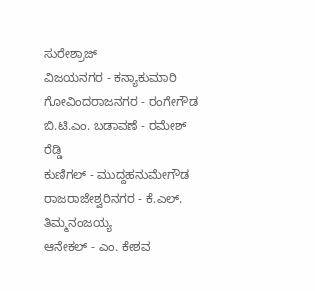ಸುರೇಶ್ರಾಜ್
ವಿಜಯನಗರ - ಕನ್ಯಾಕುಮಾರಿ
ಗೋವಿಂದರಾಜನಗರ - ರಂಗೇಗೌಡ
ಬಿ.ಟಿ.ಎಂ. ಬಡಾವಣೆ - ರಮೇಶ್ ರೆಡ್ಡಿ
ಕುಣಿಗಲ್ - ಮುದ್ದಹನುಮೇಗೌಡ
ರಾಜರಾಜೇಶ್ವರಿನಗರ - ಕೆ.ಎಲ್. ತಿಮ್ಮನಂಜಯ್ಯ
ಆನೇಕಲ್ - ಎಂ. ಕೇಶವ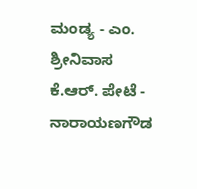ಮಂಡ್ಯ - ಎಂ. ಶ್ರೀನಿವಾಸ
ಕೆ.ಆರ್. ಪೇಟೆ - ನಾರಾಯಣಗೌಡ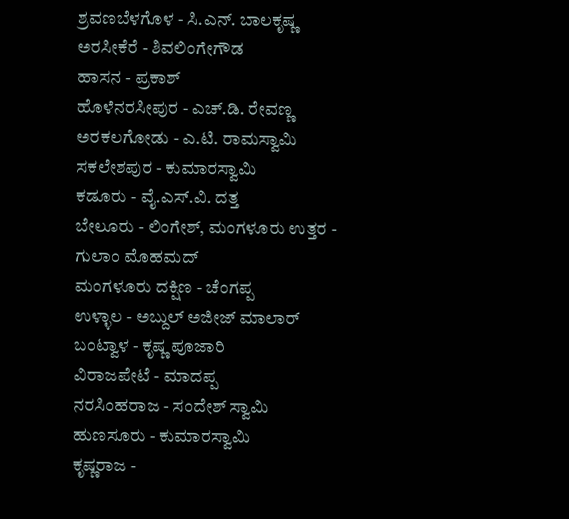ಶ್ರವಣಬೆಳಗೊಳ - ಸಿ.ಎನ್. ಬಾಲಕೃಷ್ಣ
ಅರಸೀಕೆರೆ - ಶಿವಲಿಂಗೇಗೌಡ
ಹಾಸನ - ಪ್ರಕಾಶ್
ಹೊಳೆನರಸೀಪುರ - ಎಚ್.ಡಿ. ರೇವಣ್ಣ
ಅರಕಲಗೋಡು - ಎ.ಟಿ. ರಾಮಸ್ವಾಮಿ
ಸಕಲೇಶಪುರ - ಕುಮಾರಸ್ವಾಮಿ
ಕಡೂರು - ವೈ.ಎಸ್.ವಿ. ದತ್ತ
ಬೇಲೂರು - ಲಿಂಗೇಶ್, ಮಂಗಳೂರು ಉತ್ತರ - ಗುಲಾಂ ಮೊಹಮದ್
ಮಂಗಳೂರು ದಕ್ಷಿಣ - ಚೆಂಗಪ್ಪ
ಉಳ್ಳಾಲ - ಅಬ್ದುಲ್ ಅಜೀಜ್ ಮಾಲಾರ್
ಬಂಟ್ವಾಳ - ಕೃಷ್ಣ ಪೂಜಾರಿ
ವಿರಾಜಪೇಟೆ - ಮಾದಪ್ಪ
ನರಸಿಂಹರಾಜ - ಸಂದೇಶ್ ಸ್ವಾಮಿ
ಹುಣಸೂರು - ಕುಮಾರಸ್ವಾಮಿ
ಕೃಷ್ಣರಾಜ -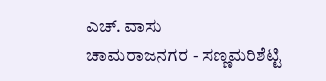ಎಚ್. ವಾಸು
ಚಾಮರಾಜನಗರ - ಸಣ್ಣಮರಿಶೆಟ್ಟಿ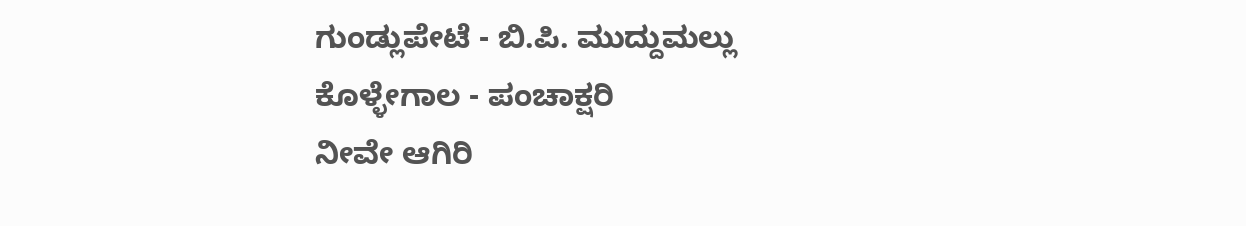ಗುಂಡ್ಲುಪೇಟೆ - ಬಿ.ಪಿ. ಮುದ್ದುಮಲ್ಲು
ಕೊಳ್ಳೇಗಾಲ - ಪಂಚಾಕ್ಷರಿ
ನೀವೇ ಆಗಿರಿ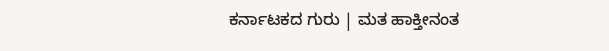ಕರ್ನಾಟಕದ ಗುರು | ಮತ ಹಾಕ್ತೀನಂತ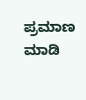ಪ್ರಮಾಣ ಮಾಡಿ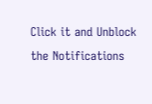Click it and Unblock the Notifications